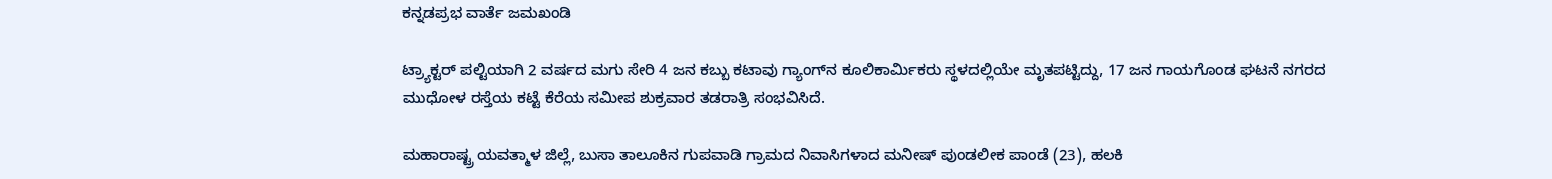ಕನ್ನಡಪ್ರಭ ವಾರ್ತೆ ಜಮಖಂಡಿ

ಟ್ರ‍್ಯಾಕ್ಟರ್‌ ಪಲ್ಟಿಯಾಗಿ 2 ವರ್ಷದ ಮಗು ಸೇರಿ 4 ಜನ ಕಬ್ಬು ಕಟಾವು ಗ್ಯಾಂಗ್‌ನ ಕೂಲಿಕಾರ್ಮಿಕರು ಸ್ಥಳದಲ್ಲಿಯೇ ಮೃತಪಟ್ಟಿದ್ದು, 17 ಜನ ಗಾಯಗೊಂಡ ಘಟನೆ ನಗರದ ಮುಧೋಳ ರಸ್ತೆಯ ಕಟ್ಟೆ ಕೆರೆಯ ಸಮೀಪ ಶುಕ್ರವಾರ ತಡರಾತ್ರಿ ಸಂಭವಿಸಿದೆ.

ಮಹಾರಾಷ್ಟ್ರ ಯವತ್ಮಾಳ ಜಿಲ್ಲೆ, ಬುಸಾ ತಾಲೂಕಿನ ಗುಪವಾಡಿ ಗ್ರಾಮದ ನಿವಾಸಿಗಳಾದ ಮನೀಷ್‌ ಪುಂಡಲೀಕ ಪಾಂಡೆ (23), ಹಲಕಿ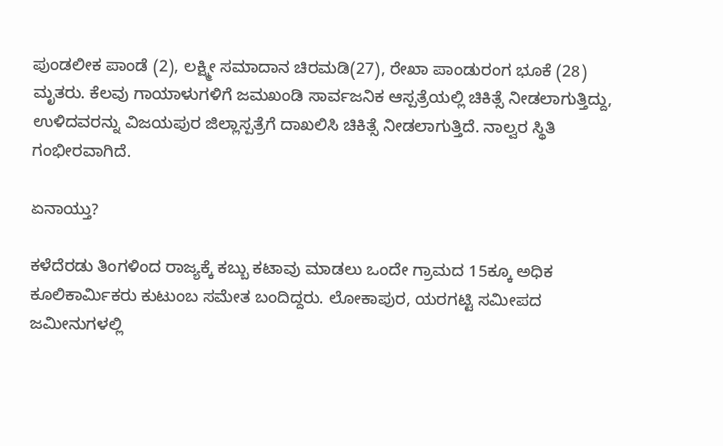ಪುಂಡಲೀಕ ಪಾಂಡೆ (2), ಲಕ್ಷ್ಮೀ ಸಮಾದಾನ ಚಿರಮಡಿ(27), ರೇಖಾ ಪಾಂಡುರಂಗ ಭೂಕೆ (28) ಮೃತರು. ಕೆಲವು ಗಾಯಾಳುಗಳಿಗೆ ಜಮಖಂಡಿ ಸಾರ್ವಜನಿಕ ಆಸ್ಪತ್ರೆಯಲ್ಲಿ ಚಿಕಿತ್ಸೆ ನೀಡಲಾಗುತ್ತಿದ್ದು, ಉಳಿದವರನ್ನು ವಿಜಯಪುರ ಜಿಲ್ಲಾಸ್ಪತ್ರೆಗೆ ದಾಖಲಿಸಿ ಚಿಕಿತ್ಸೆ ನೀಡಲಾಗುತ್ತಿದೆ. ನಾಲ್ವರ ಸ್ಥಿತಿ ಗಂಭೀರವಾಗಿದೆ.

ಏನಾಯ್ತು?

ಕಳೆದೆರಡು ತಿಂಗಳಿಂದ ರಾಜ್ಯಕ್ಕೆ ಕಬ್ಬು ಕಟಾವು ಮಾಡಲು ಒಂದೇ ಗ್ರಾಮದ 15ಕ್ಕೂ ಅಧಿಕ ಕೂಲಿಕಾರ್ಮಿಕರು ಕುಟುಂಬ ಸಮೇತ ಬಂದಿದ್ದರು. ಲೋಕಾಪುರ, ಯರಗಟ್ಟಿ ಸಮೀಪದ ಜಮೀನುಗಳಲ್ಲಿ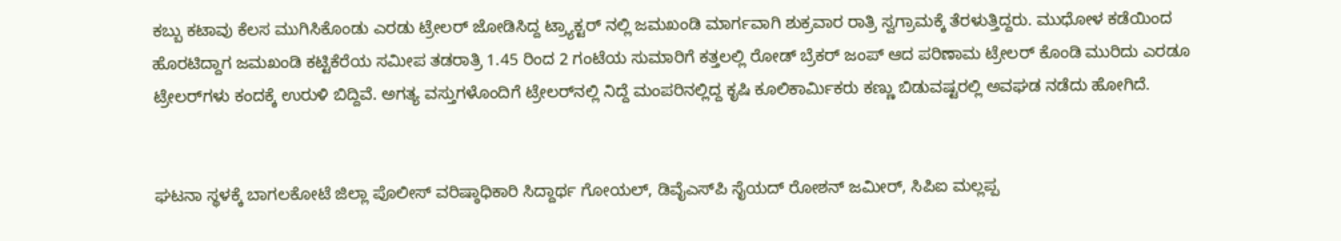ಕಬ್ಬು ಕಟಾವು ಕೆಲಸ ಮುಗಿಸಿಕೊಂಡು ಎರಡು ಟ್ರೇಲರ್‌ ಜೋಡಿಸಿದ್ದ ಟ್ರ್ಯಾಕ್ಟರ್‌ ನಲ್ಲಿ ಜಮಖಂಡಿ ಮಾರ್ಗವಾಗಿ ಶುಕ್ರವಾರ ರಾತ್ರಿ ಸ್ವಗ್ರಾಮಕ್ಕೆ ತೆರಳುತ್ತಿದ್ದರು. ಮುಧೋಳ ಕಡೆಯಿಂದ ಹೊರಟಿದ್ದಾಗ ಜಮಖಂಡಿ ಕಟ್ಟಿಕೆರೆಯ ಸಮೀಪ ತಡರಾತ್ರಿ 1.45 ರಿಂದ 2 ಗಂಟೆಯ ಸುಮಾರಿಗೆ ಕತ್ತಲಲ್ಲಿ ರೋಡ್‌ ಬ್ರೆಕರ್‌ ಜಂಪ್‌ ಆದ ಪರಿಣಾಮ ಟ್ರೇಲರ್‌ ಕೊಂಡಿ ಮುರಿದು ಎರಡೂ ಟ್ರೇಲರ್‌ಗಳು ಕಂದಕ್ಕೆ ಉರುಳಿ ಬಿದ್ದಿವೆ. ಅಗತ್ಯ ವಸ್ತುಗಳೊಂದಿಗೆ ಟ್ರೇಲರ್‌ನಲ್ಲಿ ನಿದ್ದೆ ಮಂಪರಿನಲ್ಲಿದ್ದ ಕೃಷಿ ಕೂಲಿಕಾರ್ಮಿಕರು ಕಣ್ಣು ಬಿಡುವಷ್ಟರಲ್ಲಿ ಅವಘಡ ನಡೆದು ಹೋಗಿದೆ.


ಘಟನಾ ಸ್ಥಳಕ್ಕೆ ಬಾಗಲಕೋಟೆ ಜಿಲ್ಲಾ ಪೊಲೀಸ್‌ ವರಿಷ್ಠಾಧಿಕಾರಿ ಸಿದ್ದಾರ್ಥ ಗೋಯಲ್‌, ಡಿವೈಎಸ್‌ಪಿ ಸೈಯದ್‌ ರೋಶನ್‌ ಜಮೀರ್‌, ಸಿಪಿಐ ಮಲ್ಲಪ್ಪ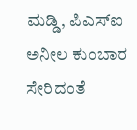ಮಡ್ಡಿ, ಪಿಎಸ್‌ಐ ಅನೀಲ ಕುಂಬಾರ ಸೇರಿದಂತೆ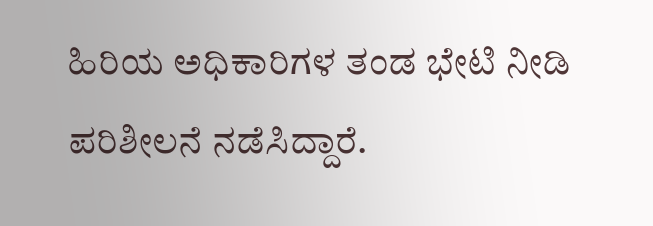ಹಿರಿಯ ಅಧಿಕಾರಿಗಳ ತಂಡ ಭೇಟಿ ನೀಡಿ ಪರಿಶೀಲನೆ ನಡೆಸಿದ್ದಾರೆ.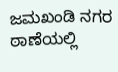ಜಮಖಂಡಿ ನಗರ ಠಾಣೆಯಲ್ಲಿ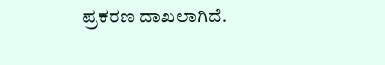ಪ್ರಕರಣ ದಾಖಲಾಗಿದೆ.